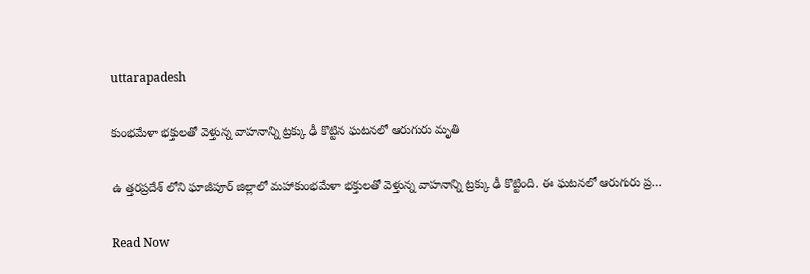uttarapadesh

కుంభమేళా భక్తులతో వెళ్తున్న వాహనాన్ని ట్రక్కు ఢీ కొట్టిన ఘటనలో ఆరుగురు మృతి

ఉ త్తరప్రదేశ్ లోని ఘాజీపూర్ జిల్లాలో మహాకుంభమేళా భక్తులతో వెళ్తున్న వాహనాన్ని ట్రక్కు ఢీ కొట్టింది. ఈ ఘటనలో ఆరుగురు ప్ర…

Read Now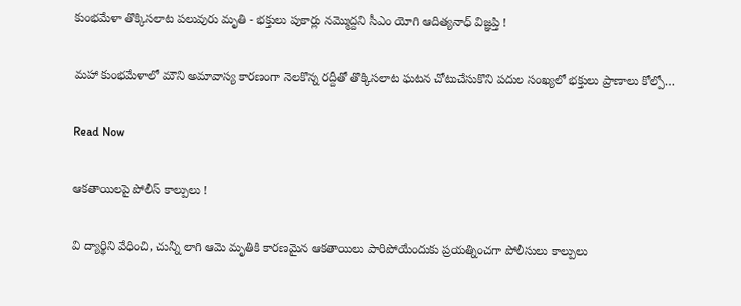కుంభమేళా తొక్కిసలాట పలువురు మృతి - భక్తులు పుకార్లు నమ్మొద్దని సీఎం యోగి ఆదిత్యనాధ్ విజ్ఞప్తి !

మహా కుంభమేళాలో మౌని అమావాస్య కారణంగా నెలకొన్న రద్దీతో తొక్కిసలాట ఘటన చోటుచేసుకొని పదుల సంఖ్యలో భక్తులు ప్రాణాలు కోల్పో…

Read Now

ఆకతాయిలపై పోలీస్‌ కాల్పులు !

వి ద్యార్థిని వేధించి, చున్నీ లాగి ఆమె మృతికి కారణమైన ఆకతాయిలు పారిపోయేందుకు ప్రయత్నించగా పోలీసులు కాల్పులు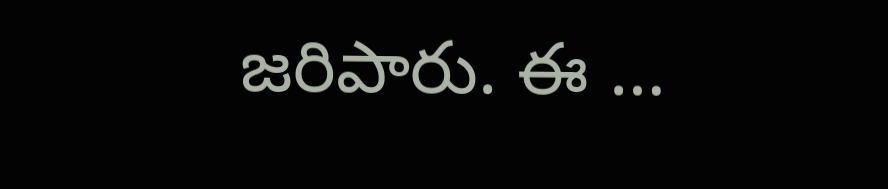జరిపారు. ఈ …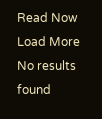Read Now
Load More No results found